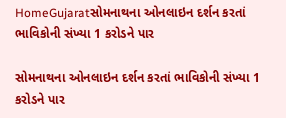HomeGujaratસોમનાથના ઓનલાઇન દર્શન કરતાં ભાવિકોની સંખ્યા 1 કરોડને પાર

સોમનાથના ઓનલાઇન દર્શન કરતાં ભાવિકોની સંખ્યા 1 કરોડને પાર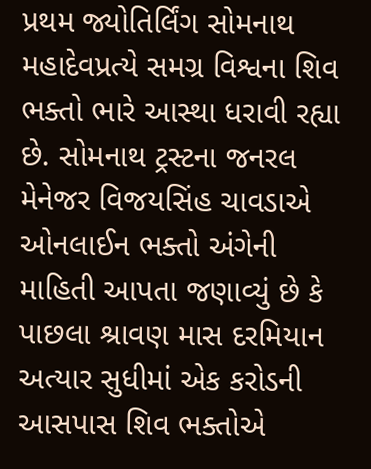પ્રથમ જ્યોતિર્લિંગ સોમનાથ મહાદેવપ્રત્યે સમગ્ર વિશ્વના શિવ ભક્તો ભારે આસ્થા ધરાવી રહ્યા છે. સોમનાથ ટ્રસ્ટના જનરલ મેનેજર વિજયસિંહ ચાવડાએ ઓનલાઈન ભક્તો અંગેની માહિતી આપતા જણાવ્યું છે કે પાછલા શ્રાવણ માસ દરમિયાન અત્યાર સુધીમાં એક કરોડની આસપાસ શિવ ભક્તોએ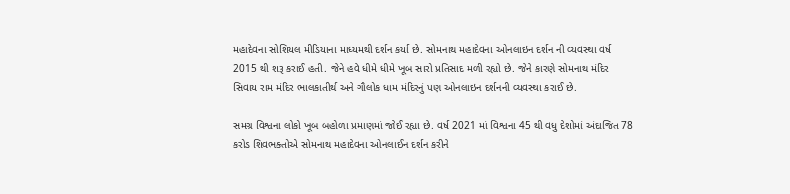મહાદેવના સોશિયલ મીડિયાના માધ્યમથી દર્શન કર્યા છે. સોમનાથ મહાદેવના ઓનલાઇન દર્શન ની વ્યવસ્થા વર્ષ 2015 થી શરૂ કરાઈ હતી. જેને હવે ધીમે ધીમે ખૂબ સારો પ્રતિસાદ મળી રહ્યો છે. જેને કારણે સોમનાથ મંદિર સિવાય રામ મંદિર ભાલકાતીર્થ અને ગૌલોક ધામ મંદિરનું પણ ઓનલાઇન દર્શનની વ્યવસ્થા કરાઈ છે.

સમગ્ર વિશ્વના લોકો ખૂબ બહોળા પ્રમાણમાં જોઈ રહ્યા છે. વર્ષ 2021 માં વિશ્વના 45 થી વધુ દેશોમાં અંદાજિત 78 કરોડ શિવભક્તોએ સોમનાથ મહાદેવના ઓનલાઈન દર્શન કરીને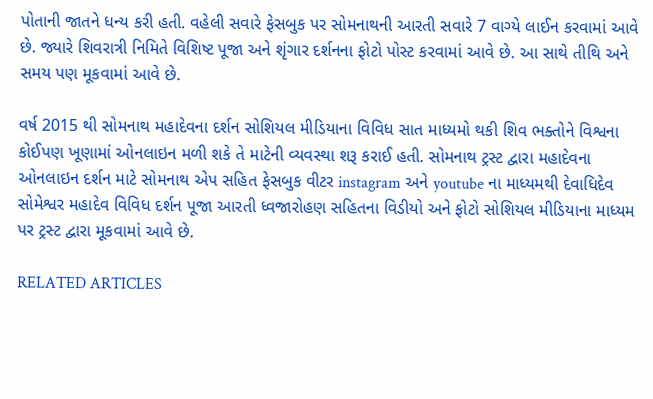પોતાની જાતને ધન્ય કરી હતી. વહેલી સવારે ફેસબુક પર સોમનાથની આરતી સવારે 7 વાગ્યે લાઈન કરવામાં આવે છે. જ્યારે શિવરાત્રી નિમિતે વિશિષ્ટ પૂજા અને શૃંગાર દર્શનના ફોટો પોસ્ટ કરવામાં આવે છે. આ સાથે તીથિ અને સમય પણ મૂકવામાં આવે છે.

વર્ષ 2015 થી સોમનાથ મહાદેવના દર્શન સોશિયલ મીડિયાના વિવિધ સાત માધ્યમો થકી શિવ ભક્તોને વિશ્વના કોઈપણ ખૂણામાં ઓનલાઇન મળી શકે તે માટેની વ્યવસ્થા શરૂ કરાઈ હતી. સોમનાથ ટ્રસ્ટ દ્વારા મહાદેવના ઓનલાઇન દર્શન માટે સોમનાથ એપ સહિત ફેસબુક વીટર instagram અને youtube ના માધ્યમથી દેવાધિદેવ સોમેશ્વર મહાદેવ વિવિધ દર્શન પૂજા આરતી ધ્વજારોહણ સહિતના વિડીયો અને ફોટો સોશિયલ મીડિયાના માધ્યમ પર ટ્રસ્ટ દ્વારા મૂકવામાં આવે છે.

RELATED ARTICLES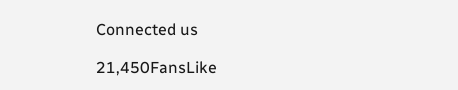Connected us

21,450FansLike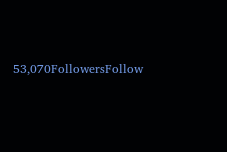53,070FollowersFollow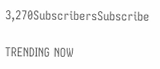3,270SubscribersSubscribe

TRENDING NOW